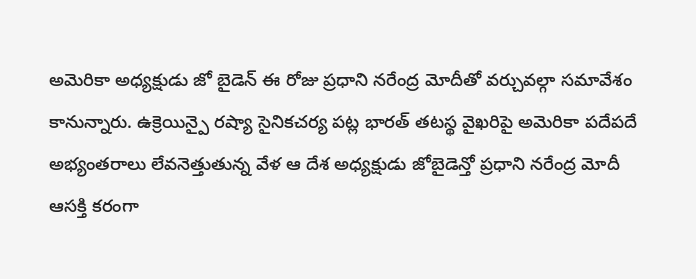అమెరికా అధ్యక్షుడు జో బైడెన్ ఈ రోజు ప్రధాని నరేంద్ర మోదీతో వర్చువల్గా సమావేశం కానున్నారు. ఉక్రెయిన్పై రష్యా సైనికచర్య పట్ల భారత్ తటస్థ వైఖరిపై అమెరికా పదేపదే అభ్యంతరాలు లేవనెత్తుతున్న వేళ ఆ దేశ అధ్యక్షుడు జోబైడెన్తో ప్రధాని నరేంద్ర మోదీ ఆసక్తి కరంగా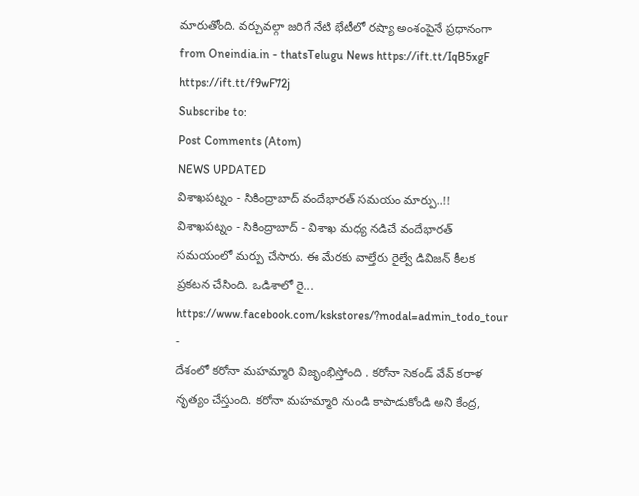మారుతోంది. వర్చువల్గా జరిగే నేటి భేటీలో రష్యా అంశంపైనే ప్రధానంగా
from Oneindia.in - thatsTelugu News https://ift.tt/IqB5xgF
https://ift.tt/f9wF72j
Subscribe to:
Post Comments (Atom)
NEWS UPDATED
విశాఖపట్నం - సికింద్రాబాద్ వందేభారత్ సమయం మార్పు..!!
విశాఖపట్నం - సికింద్రాబాద్ - విశాఖ మధ్య నడిచే వందేభారత్ సమయంలో మర్పు చేసారు. ఈ మేరకు వాల్తేరు రైల్వే డివిజన్ కీలక ప్రకటన చేసింది. ఒడిశాలో రై...
https://www.facebook.com/kskstores/?modal=admin_todo_tour
-
దేశంలో కరోనా మహమ్మారి విజృంభిస్తోంది . కరోనా సెకండ్ వేవ్ కరాళ నృత్యం చేస్తుంది. కరోనా మహమ్మారి నుండి కాపాడుకోండి అని కేంద్ర,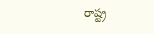రాష్ట్ర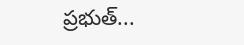ప్రభుత్...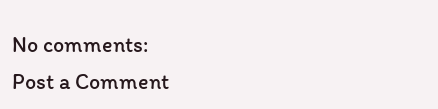No comments:
Post a Comment